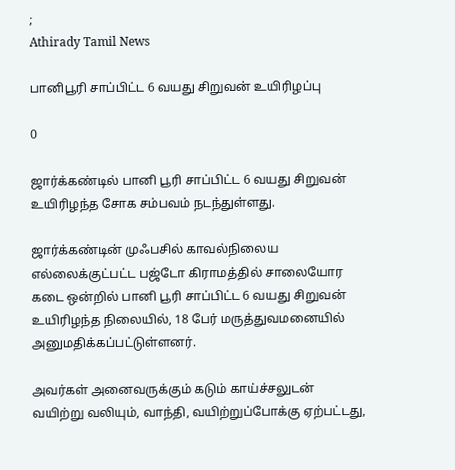;
Athirady Tamil News

பானிபூரி சாப்பிட்ட 6 வயது சிறுவன் உயிரிழப்பு

0

ஜார்க்கண்டில் பானி பூரி சாப்பிட்ட 6 வயது சிறுவன் உயிரிழந்த சோக சம்பவம் நடந்துள்ளது.

ஜார்க்கண்டின் முஃபசில் காவல்நிலைய எல்லைக்குட்பட்ட பஜ்டோ கிராமத்தில் சாலையோர கடை ஒன்றில் பானி பூரி சாப்பிட்ட 6 வயது சிறுவன் உயிரிழந்த நிலையில், 18 பேர் மருத்துவமனையில் அனுமதிக்கப்பட்டுள்ளனர்.

அவர்கள் அனைவருக்கும் கடும் காய்ச்சலுடன் வயிற்று வலியும், வாந்தி, வயிற்றுப்போக்கு ஏற்பட்டது,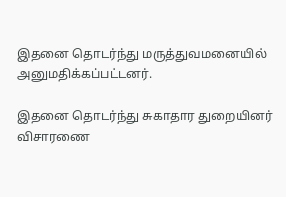இதனை தொடர்ந்து மருத்துவமனையில் அனுமதிக்கப்பட்டனர்.

இதனை தொடர்ந்து சுகாதார துறையினர் விசாரணை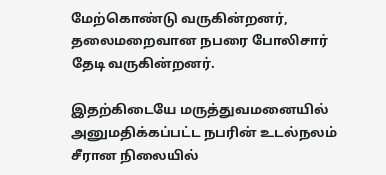மேற்கொண்டு வருகின்றனர், தலைமறைவான நபரை போலிசார் தேடி வருகின்றனர்.

இதற்கிடையே மருத்துவமனையில் அனுமதிக்கப்பட்ட நபரின் உடல்நலம் சீரான நிலையில்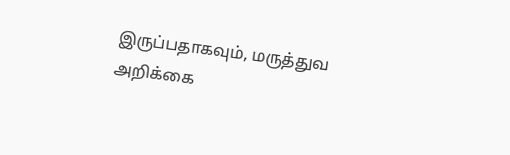இருப்பதாகவும், மருத்துவ அறிக்கை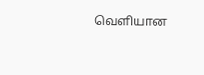வெளியான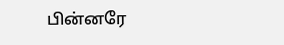பின்னரே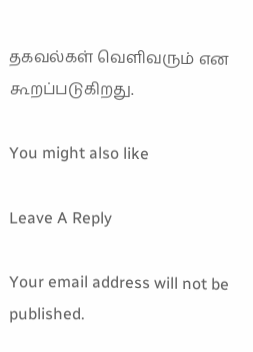தகவல்கள் வெளிவரும் என கூறப்படுகிறது.

You might also like

Leave A Reply

Your email address will not be published.